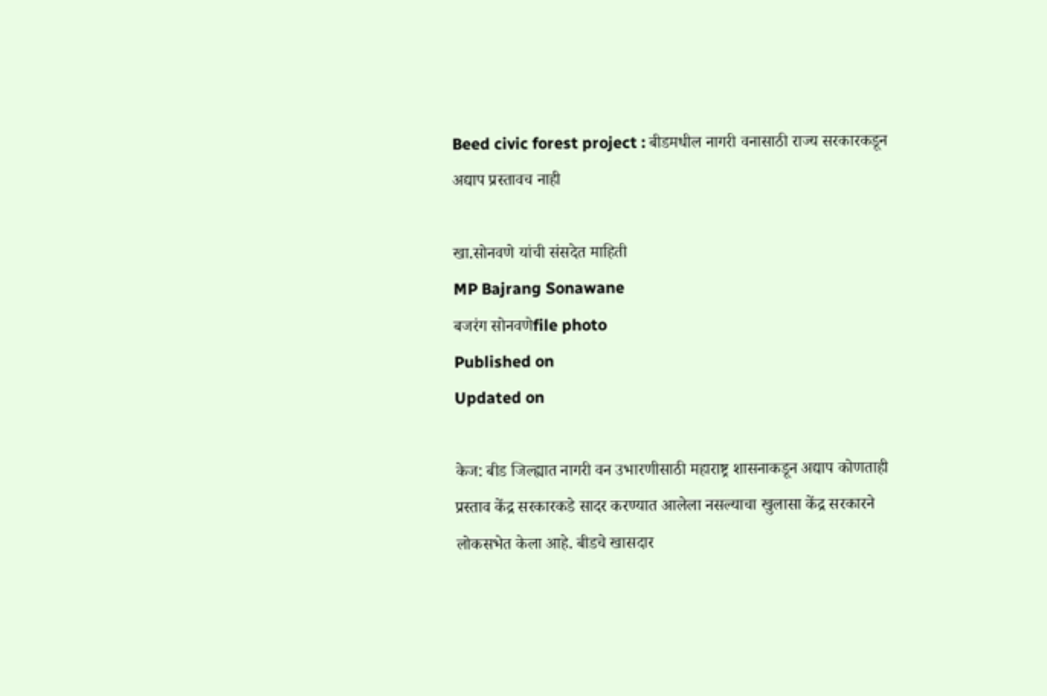Beed civic forest project : बीडमधील नागरी वनासाठी राज्य सरकारकडून अद्याप प्रस्तावच नाही

खा.सोनवणे यांची संसदेत माहिती
MP Bajrang Sonawane
बजरंग सोनवणेfile photo
Published on
Updated on

केज: बीड जिल्ह्यात नागरी वन उभारणीसाठी महाराष्ट्र शासनाकडून अद्याप कोणताही प्रस्ताव केंद्र सरकारकडे सादर करण्यात आलेला नसल्याचा खुलासा केंद्र सरकारने लोकसभेत केला आहे. बीडचे खासदार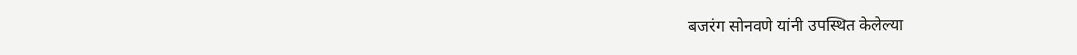बजरंग सोनवणे यांनी उपस्थित केलेल्या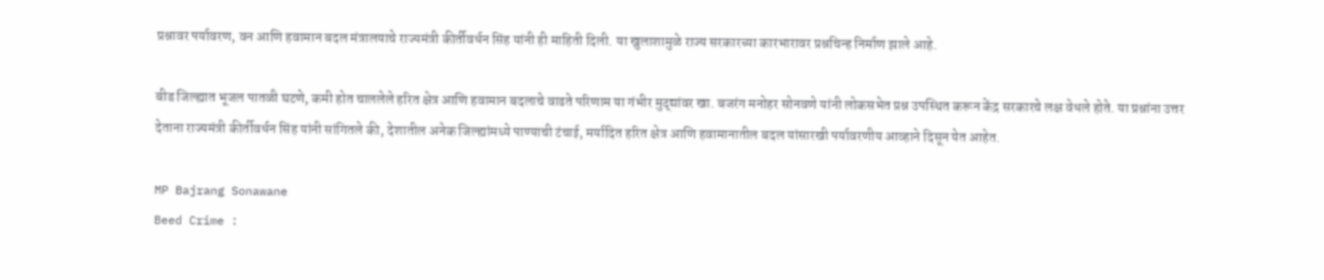प्रश्नावर पर्यावरण, वन आणि हवामान बदल मंत्रालयाचे राज्यमंत्री कीर्तीवर्धन सिंह यांनी ही माहिती दिली. या खुलाशामुळे राज्य सरकारच्या कारभारावर प्रश्नचिन्ह निर्माण झाले आहे.

बीड जिल्ह्यात भूजल पातळी घटणे, कमी होत चाललेले हरित क्षेत्र आणि हवामान बदलाचे वाढते परिणाम या गंभीर मुद्द्यांवर खा. बजरंग मनोहर सोनवणे यांनी लोकसभेत प्रश्न उपस्थित करून केंद्र सरकारचे लक्ष वेधले होते. या प्रश्नांना उत्तर देताना राज्यमंत्री कीर्तीवर्धन सिंह यांनी सांगितले की, देशातील अनेक जिल्ह्यांमध्ये पाण्याची टंचाई, मर्यादित हरित क्षेत्र आणि हवामानातील बदल यांसारखी पर्यावरणीय आव्हाने दिसून येत आहेत.

MP Bajrang Sonawane
Beed Crime :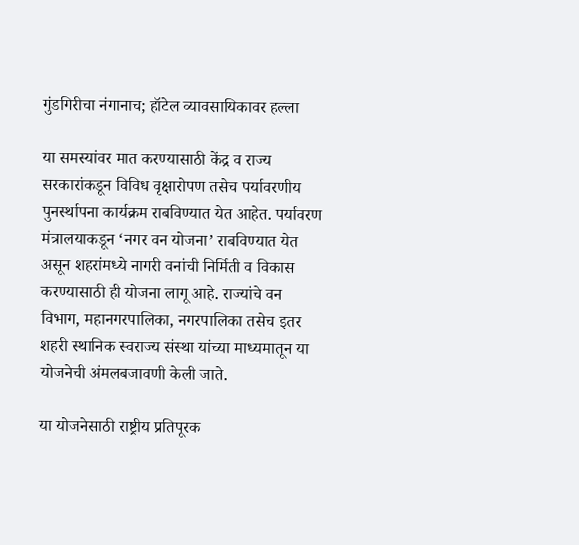गुंडगिरीचा नंगानाच; हॉटेल व्यावसायिकावर हल्ला

या समस्यांवर मात करण्यासाठी केंद्र व राज्य सरकारांकडून विविध वृक्षारोपण तसेच पर्यावरणीय पुनर्स्थापना कार्यक्रम राबविण्यात येत आहेत. पर्यावरण मंत्रालयाकडून ‌‘नगर वन योजना‌’ राबविण्यात येत असून शहरांमध्ये नागरी वनांची निर्मिती व विकास करण्यासाठी ही योजना लागू आहे. राज्यांचे वन विभाग, महानगरपालिका, नगरपालिका तसेच इतर शहरी स्थानिक स्वराज्य संस्था यांच्या माध्यमातून या योजनेची अंमलबजावणी केली जाते.

या योजनेसाठी राष्ट्रीय प्रतिपूरक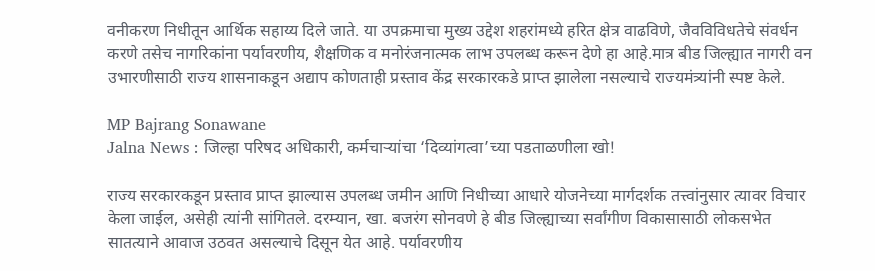वनीकरण निधीतून आर्थिक सहाय्य दिले जाते. या उपक्रमाचा मुख्य उद्देश शहरांमध्ये हरित क्षेत्र वाढविणे, जैवविविधतेचे संवर्धन करणे तसेच नागरिकांना पर्यावरणीय, शैक्षणिक व मनोरंजनात्मक लाभ उपलब्ध करून देणे हा आहे.मात्र बीड जिल्ह्यात नागरी वन उभारणीसाठी राज्य शासनाकडून अद्याप कोणताही प्रस्ताव केंद्र सरकारकडे प्राप्त झालेला नसल्याचे राज्यमंत्र्यांनी स्पष्ट केले.

MP Bajrang Sonawane
Jalna News : जिल्हा परिषद अधिकारी, कर्मचाऱ्यांचा ‌‘दिव्यांगत्वा‌’च्या पडताळणीला खो!

राज्य सरकारकडून प्रस्ताव प्राप्त झाल्यास उपलब्ध जमीन आणि निधीच्या आधारे योजनेच्या मार्गदर्शक तत्त्वांनुसार त्यावर विचार केला जाईल, असेही त्यांनी सांगितले. दरम्यान, खा. बजरंग सोनवणे हे बीड जिल्ह्याच्या सर्वांगीण विकासासाठी लोकसभेत सातत्याने आवाज उठवत असल्याचे दिसून येत आहे. पर्यावरणीय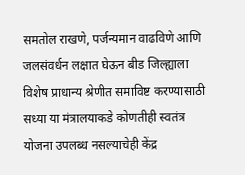समतोल राखणे, पर्जन्यमान वाढविणे आणि जलसंवर्धन लक्षात घेऊन बीड जिल्ह्याला विशेष प्राधान्य श्रेणीत समाविष्ट करण्यासाठी सध्या या मंत्रालयाकडे कोणतीही स्वतंत्र योजना उपलब्ध नसल्याचेही केंद्र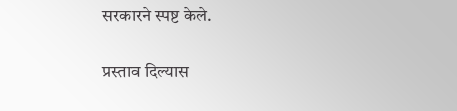सरकारने स्पष्ट केले.

प्रस्ताव दिल्यास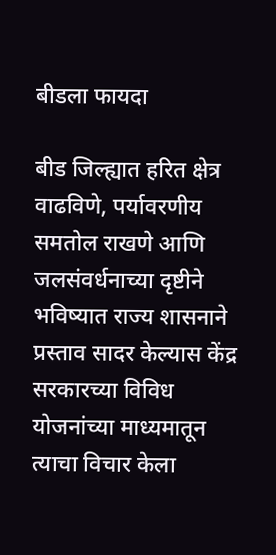बीडला फायदा

बीड जिल्ह्यात हरित क्षेत्र वाढविणे, पर्यावरणीय समतोल राखणे आणि जलसंवर्धनाच्या दृष्टीने भविष्यात राज्य शासनाने प्रस्ताव सादर केल्यास केंद्र सरकारच्या विविध योजनांच्या माध्यमातून त्याचा विचार केला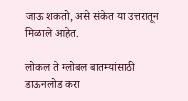जाऊ शकतो, असे संकेत या उत्तरातून मिळाले आहेत.

लोकल ते ग्लोबल बातम्यांसाठी डाऊनलोड करा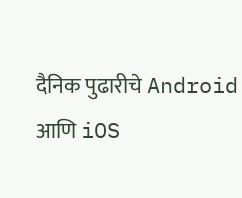दैनिक पुढारीचे Android आणि iOS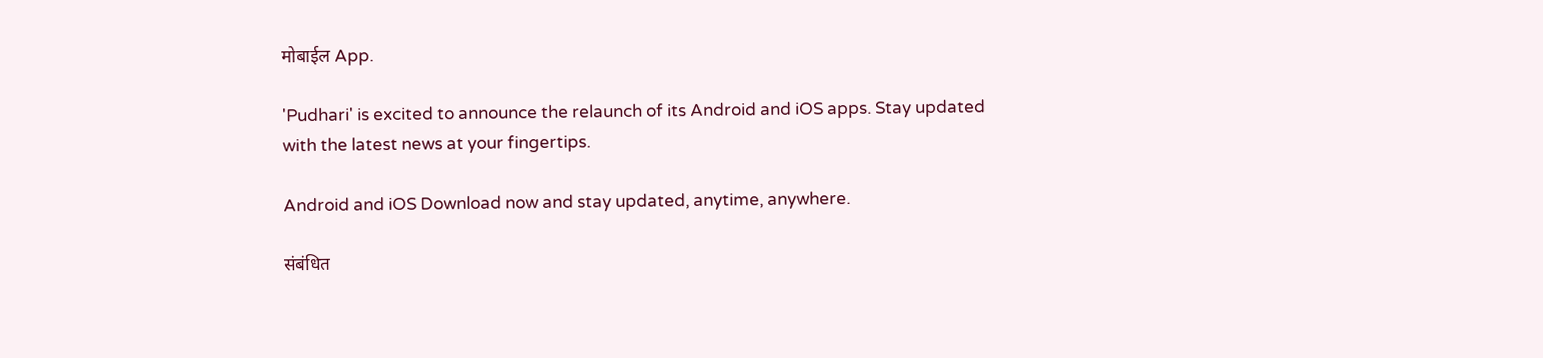मोबाईल App.

'Pudhari' is excited to announce the relaunch of its Android and iOS apps. Stay updated with the latest news at your fingertips.

Android and iOS Download now and stay updated, anytime, anywhere.

संबंधित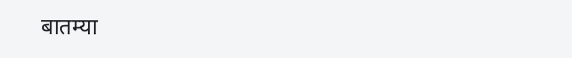बातम्या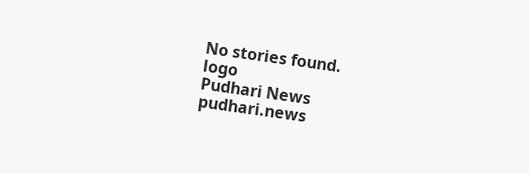No stories found.
logo
Pudhari News
pudhari.news